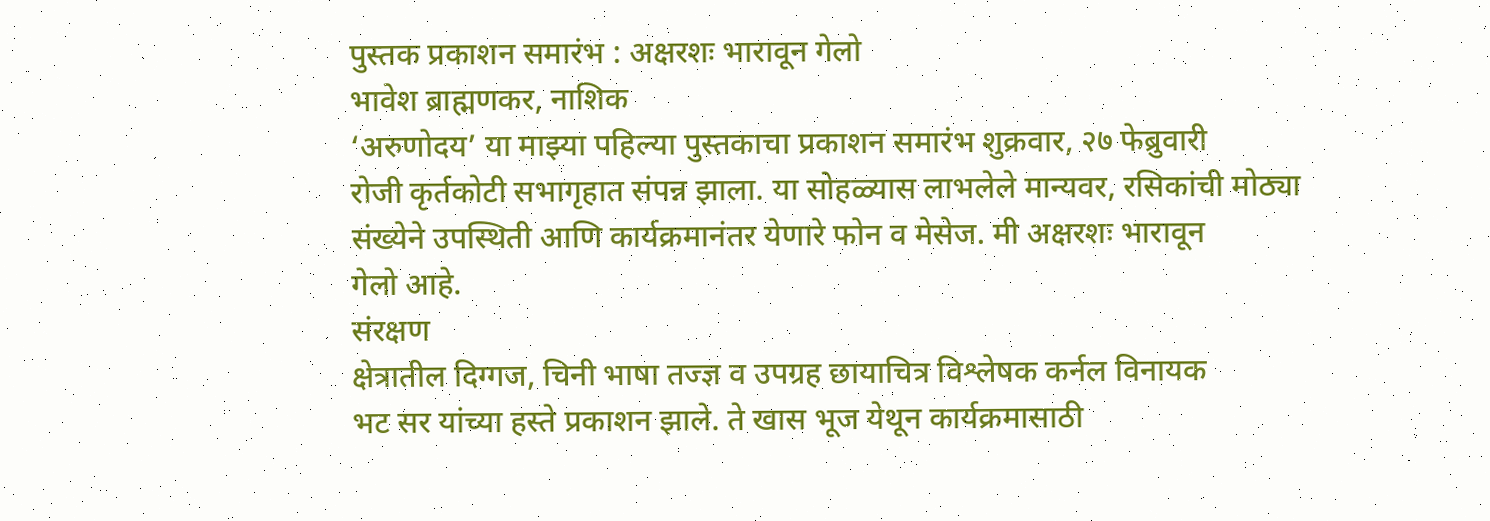पुस्तक प्रकाशन समारंभ : अक्षरशः भारावून गेलो
भावेश ब्राह्मणकर, नाशिक
‘अरुणोदय’ या माझ्या पहिल्या पुस्तकाचा प्रकाशन समारंभ शुक्रवार, २७ फेब्रुवारी
रोजी कृर्तकोटी सभागृहात संपन्न झाला. या सोहळ्यास लाभलेले मान्यवर, रसिकांची मोठ्या
संख्येने उपस्थिती आणि कार्यक्रमानंतर येणारे फोन व मेसेज. मी अक्षरशः भारावून
गेलो आहे.
संरक्षण
क्षेत्रातील दिग्गज, चिनी भाषा तज्ज्ञ व उपग्रह छायाचित्र विश्लेषक कर्नल विनायक
भट सर यांच्या हस्ते प्रकाशन झाले. ते खास भूज येथून कार्यक्रमासाठी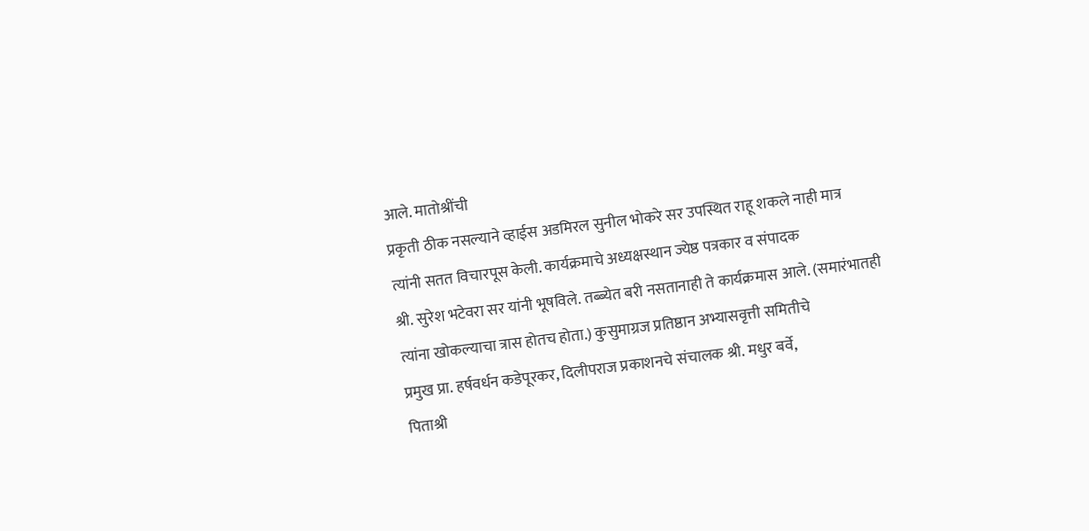आले. मातोश्रींची
प्रकृती ठीक नसल्याने व्हाईस अडमिरल सुनील भोकरे सर उपस्थित राहू शकले नाही मात्र
त्यांनी सतत विचारपूस केली. कार्यक्रमाचे अध्यक्षस्थान ज्येष्ठ पत्रकार व संपादक
श्री. सुरेश भटेवरा सर यांनी भूषविले. तब्ब्येत बरी नसतानाही ते कार्यक्रमास आले. (समारंभातही
त्यांना खोकल्याचा त्रास होतच होता.) कुसुमाग्रज प्रतिष्ठान अभ्यासवृत्ती समितीचे
प्रमुख प्रा. हर्षवर्धन कडेपूरकर, दिलीपराज प्रकाशनचे संचालक श्री. मधुर बर्वे,
पिताश्री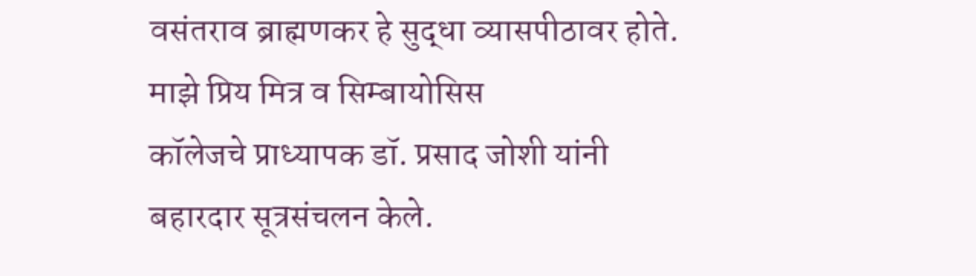वसंतराव ब्राह्मणकर हे सुद्धा व्यासपीठावर होते. माझे प्रिय मित्र व सिम्बायोसिस
कॉलेजचे प्राध्यापक डॉ. प्रसाद जोशी यांनी बहारदार सूत्रसंचलन केले.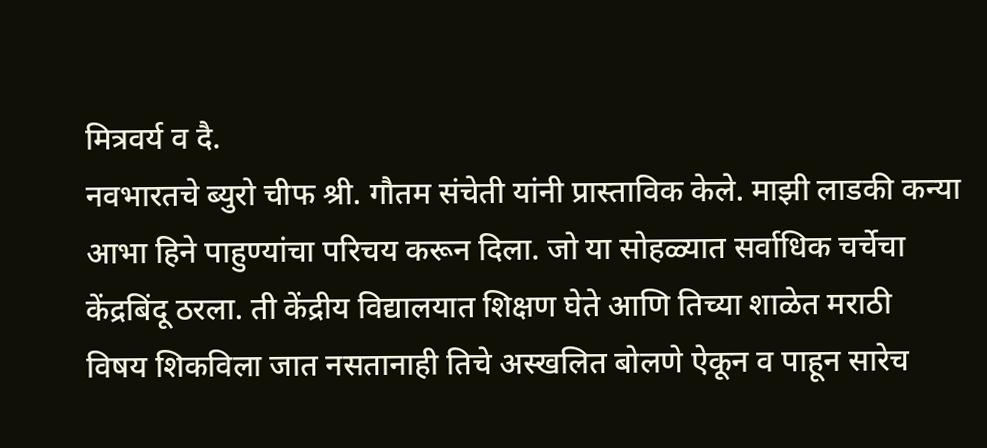मित्रवर्य व दै.
नवभारतचे ब्युरो चीफ श्री. गौतम संचेती यांनी प्रास्ताविक केले. माझी लाडकी कन्या
आभा हिने पाहुण्यांचा परिचय करून दिला. जो या सोहळ्यात सर्वाधिक चर्चेचा
केंद्रबिंदू ठरला. ती केंद्रीय विद्यालयात शिक्षण घेते आणि तिच्या शाळेत मराठी
विषय शिकविला जात नसतानाही तिचे अस्खलित बोलणे ऐकून व पाहून सारेच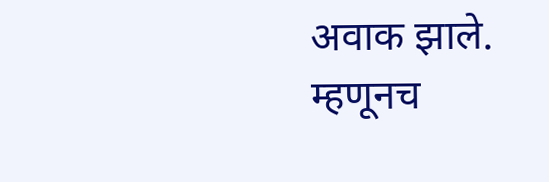अवाक झाले.
म्हणूनच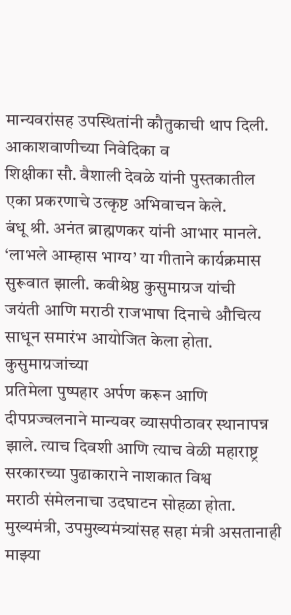मान्यवरांसह उपस्थितांनी कौतुकाची थाप दिली. आकाशवाणीच्या निवेदिका व
शिक्षीका सौ. वैशाली देवळे यांनी पुस्तकातील एका प्रकरणाचे उत्कृष्ट अभिवाचन केले.
बंधू श्री. अनंत ब्राह्मणकर यांनी आभार मानले.
‘लाभले आम्हास भाग्य’ या गीताने कार्यक्रमास सुरूवात झाली. कवीश्रेष्ठ कुसुमाग्रज यांची
जयंती आणि मराठी राजभाषा दिनाचे औचित्य साधून समारंभ आयोजित केला होता. कुसुमाग्रजांच्या
प्रतिमेला पुष्पहार अर्पण करून आणि दीपप्रज्वलनाने मान्यवर व्यासपीठावर स्थानापन्न
झाले. त्याच दिवशी आणि त्याच वेळी महाराष्ट्र सरकारच्या पुढाकाराने नाशकात विश्व
मराठी संमेलनाचा उदघाटन सोहळा होता. मुख्यमंत्री, उपमुख्यमंत्र्यांसह सहा मंत्री असतानाही
माझ्या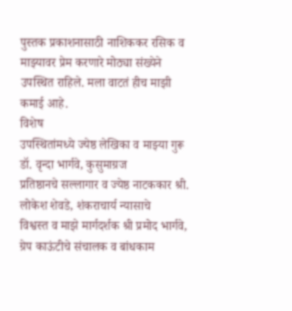पुस्तक प्रकाशनासाठी नाशिककर रसिक व माझ्यावर प्रेम करणारे मोठ्या संख्येने
उपस्थित राहिले. मला वाटतं हीच माझी कमाई आहे.
विशेष
उपस्थितांमध्ये ज्येष्ठ लेखिका व माझ्या गुरू डॉ. वृन्दा भार्गवे, कुसुमाग्रज
प्रतिष्ठानचे सल्लागार व ज्येष्ठ नाटककार श्री. लोकेश शेवडे, शंकराचार्य न्यासाचे
विश्वस्त व माझे मार्गदर्शक श्री प्रमोद भार्गवे, ग्रेप काऊंटीचे संचालक व बांधकाम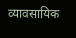व्यावसायिक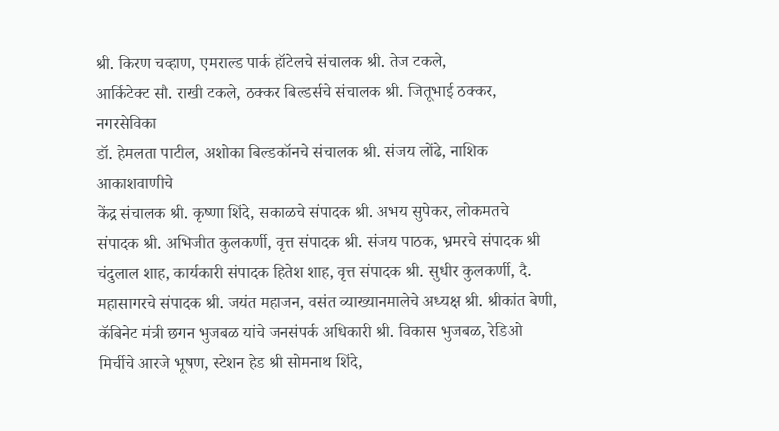श्री. किरण चव्हाण, एमराल्ड पार्क हॉटेलचे संचालक श्री. तेज टकले,
आर्किटेक्ट सौ. राखी टकले, ठक्कर बिल्डर्सचे संचालक श्री. जितूभाई ठक्कर, नगरसेविका
डॉ. हेमलता पाटील, अशोका बिल्डकॉनचे संचालक श्री. संजय लोंढे, नाशिक आकाशवाणीचे
केंद्र संचालक श्री. कृष्णा शिंदे, सकाळचे संपादक श्री. अभय सुपेकर, लोकमतचे
संपादक श्री. अभिजीत कुलकर्णी, वृत्त संपादक श्री. संजय पाठक, भ्रमरचे संपादक श्री
चंदुलाल शाह, कार्यकारी संपादक हितेश शाह, वृत्त संपादक श्री. सुधीर कुलकर्णी, दै.
महासागरचे संपादक श्री. जयंत महाजन, वसंत व्याख्यानमालेचे अध्यक्ष श्री. श्रीकांत बेणी,
कॅबिनेट मंत्री छगन भुजबळ यांचे जनसंपर्क अधिकारी श्री. विकास भुजबळ, रेडिओ
मिर्चीचे आरजे भूषण, स्टेशन हेड श्री सोमनाथ शिंदे,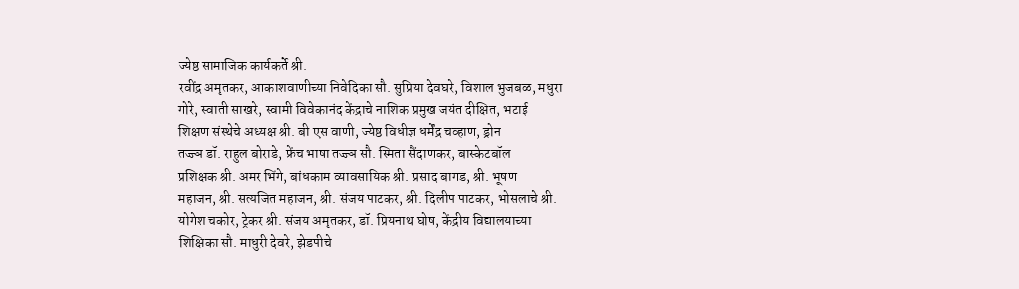ज्येष्ठ सामाजिक कार्यकर्ते श्री.
रवींद्र अमृतकर, आकाशवाणीच्या निवेदिका सौ. सुप्रिया देवघरे, विशाल भुजबळ, मधुरा
गोरे, स्वाती साखरे, स्वामी विवेकानंद केंद्राचे नाशिक प्रमुख जयंत दीक्षित, भटाई
शिक्षण संस्थेचे अध्यक्ष श्री. बी एस वाणी, ज्येष्ठ विधीज्ञ धर्मेंद्र चव्हाण, ड्रोन
तज्ज्ञ डॉ. राहुल बोराडे, फ्रेंच भाषा तज्ज्ञ सौ. स्मिता सैंदाणकर, बास्केटबॉल
प्रशिक्षक श्री. अमर भिंगे, बांधकाम व्यावसायिक श्री. प्रसाद बागड, श्री. भूषण
महाजन, श्री. सत्यजित महाजन, श्री. संजय पाटकर, श्री. दिलीप पाटकर, भोसलाचे श्री.
योगेश चकोर, ट्रेकर श्री. संजय अमृतकर, डॉ. प्रियनाथ घोष, केंद्रीय विद्यालयाच्या
शिक्षिका सौ. माधुरी देवरे, झेडपीचे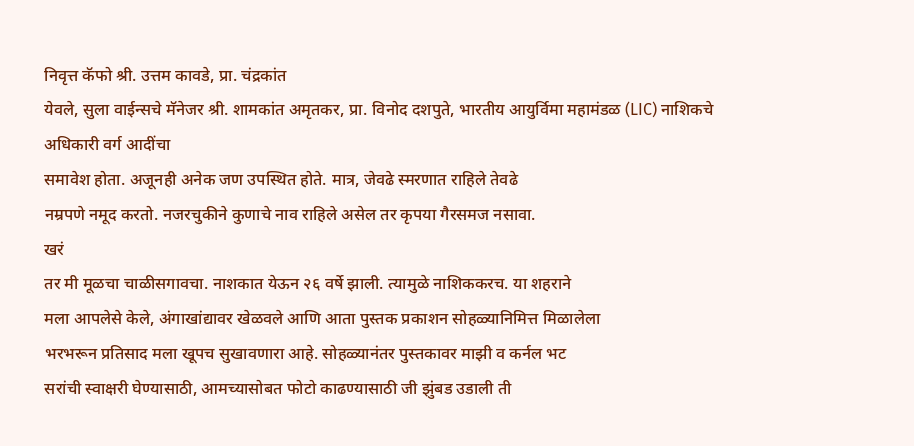निवृत्त कॅफो श्री. उत्तम कावडे, प्रा. चंद्रकांत
येवले, सुला वाईन्सचे मॅनेजर श्री. शामकांत अमृतकर, प्रा. विनोद दशपुते, भारतीय आयुर्विमा महामंडळ (LIC) नाशिकचे अधिकारी वर्ग आदींचा
समावेश होता. अजूनही अनेक जण उपस्थित होते. मात्र, जेवढे स्मरणात राहिले तेवढे
नम्रपणे नमूद करतो. नजरचुकीने कुणाचे नाव राहिले असेल तर कृपया गैरसमज नसावा.
खरं
तर मी मूळचा चाळीसगावचा. नाशकात येऊन २६ वर्षे झाली. त्यामुळे नाशिककरच. या शहराने
मला आपलेसे केले, अंगाखांद्यावर खेळवले आणि आता पुस्तक प्रकाशन सोहळ्यानिमित्त मिळालेला
भरभरून प्रतिसाद मला खूपच सुखावणारा आहे. सोहळ्यानंतर पुस्तकावर माझी व कर्नल भट
सरांची स्वाक्षरी घेण्यासाठी, आमच्यासोबत फोटो काढण्यासाठी जी झुंबड उडाली ती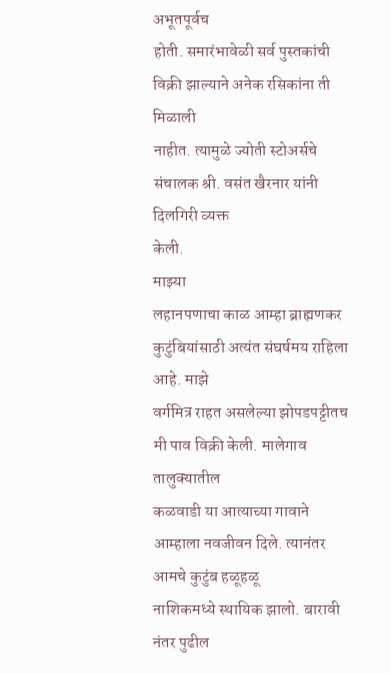अभूतपूर्वच
होती. समारंभावेळी सर्व पुस्तकांची विक्री झाल्याने अनेक रसिकांना ती मिळाली
नाहीत. त्यामुळे ज्योती स्टोअर्सचे संचालक श्री. वसंत खैरनार यांनी दिलगिरी व्यक्त
केली.
माझ्या
लहानपणाचा काळ आम्हा ब्राह्मणकर कुटुंबियांसाठी अत्यंत संघर्षमय राहिला आहे. माझे
वर्गमित्र राहत असलेल्या झोपडपट्टीतच मी पाव विक्री केली. मालेगाव तालुक्यातील
कळवाडी या आत्याच्या गावाने आम्हाला नवजीवन दिले. त्यानंतर आमचे कुटुंब हळूहळू
नाशिकमध्ये स्थायिक झालो. बारावी नंतर पुढील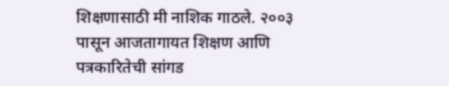शिक्षणासाठी मी नाशिक गाठले. २००३
पासून आजतागायत शिक्षण आणि पत्रकारितेची सांगड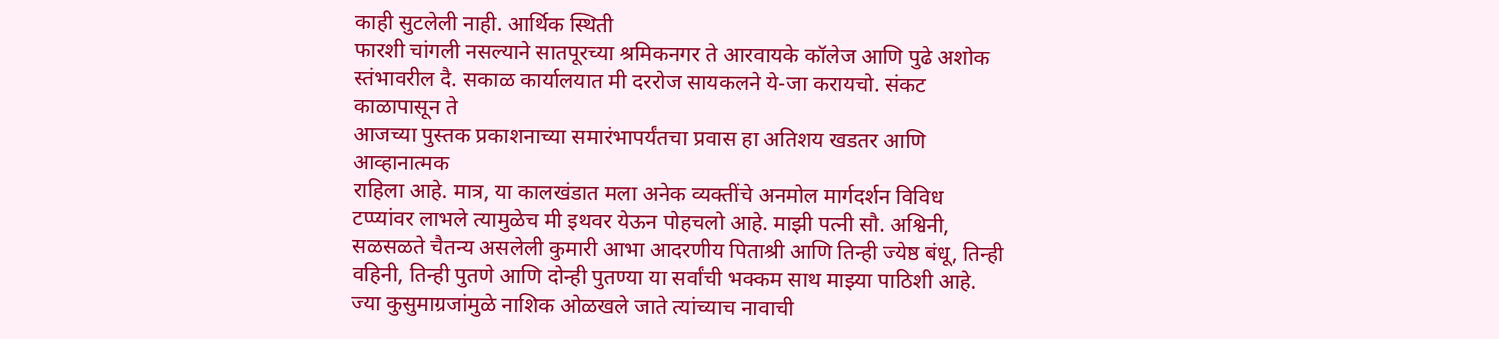काही सुटलेली नाही. आर्थिक स्थिती
फारशी चांगली नसल्याने सातपूरच्या श्रमिकनगर ते आरवायके कॉलेज आणि पुढे अशोक
स्तंभावरील दै. सकाळ कार्यालयात मी दररोज सायकलने ये-जा करायचो. संकट काळापासून ते
आजच्या पुस्तक प्रकाशनाच्या समारंभापर्यंतचा प्रवास हा अतिशय खडतर आणि आव्हानात्मक
राहिला आहे. मात्र, या कालखंडात मला अनेक व्यक्तींचे अनमोल मार्गदर्शन विविध
टप्प्यांवर लाभले त्यामुळेच मी इथवर येऊन पोहचलो आहे. माझी पत्नी सौ. अश्विनी,
सळसळते चैतन्य असलेली कुमारी आभा आदरणीय पिताश्री आणि तिन्ही ज्येष्ठ बंधू, तिन्ही
वहिनी, तिन्ही पुतणे आणि दोन्ही पुतण्या या सर्वांची भक्कम साथ माझ्या पाठिशी आहे.
ज्या कुसुमाग्रजांमुळे नाशिक ओळखले जाते त्यांच्याच नावाची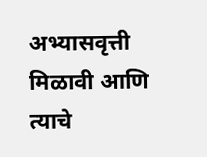अभ्यासवृत्ती मिळावी आणि
त्याचे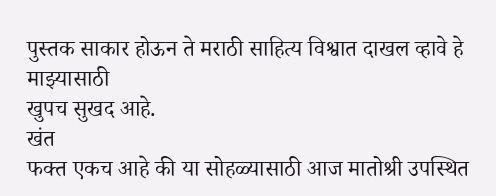पुस्तक साकार होऊन ते मराठी साहित्य विश्वात दाखल व्हावे हे माझ्यासाठी
खुपच सुखद आहे.
खंत
फक्त एकच आहे की या सोहळ्यासाठी आज मातोश्री उपस्थित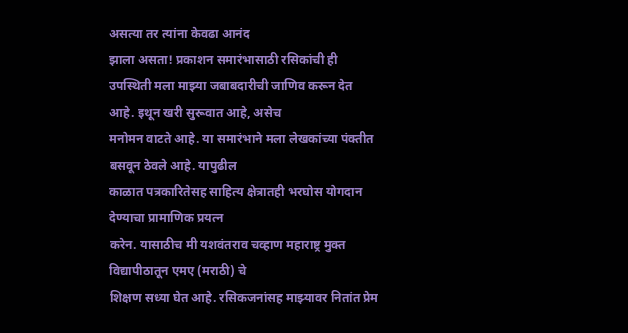असत्या तर त्यांना केवढा आनंद
झाला असता! प्रकाशन समारंभासाठी रसिकांची ही
उपस्थिती मला माझ्या जबाबदारीची जाणिव करून देत आहे. इथून खरी सुरूवात आहे, असेच
मनोमन वाटते आहे. या समारंभाने मला लेखकांच्या पंक्तीत बसवून ठेवले आहे. यापुढील
काळात पत्रकारितेसह साहित्य क्षेत्रातही भरघोस योगदान देण्याचा प्रामाणिक प्रयत्न
करेन. यासाठीच मी यशवंतराव चव्हाण महाराष्ट्र मुक्त विद्यापीठातून एमए (मराठी) चे
शिक्षण सध्या घेत आहे. रसिकजनांसह माझ्यावर नितांत प्रेम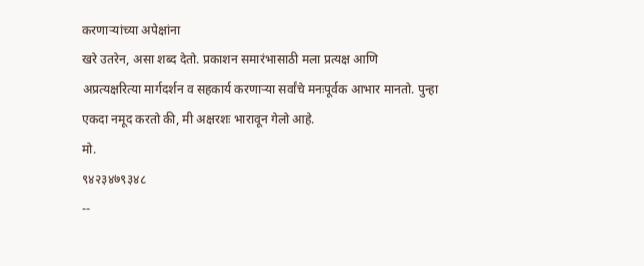करणाऱ्यांच्या अपेक्षांना
खरे उतरेन, असा शब्द देतो. प्रकाशन समारंभासाठी मला प्रत्यक्ष आणि
अप्रत्यक्षरित्या मार्गदर्शन व सहकार्य करणाऱ्या सर्वांचे मनःपूर्वक आभार मानतो. पुन्हा
एकदा नमूद करतो की, मी अक्षरशः भारावून गेलो आहे.
मो.
९४२३४७९३४८
--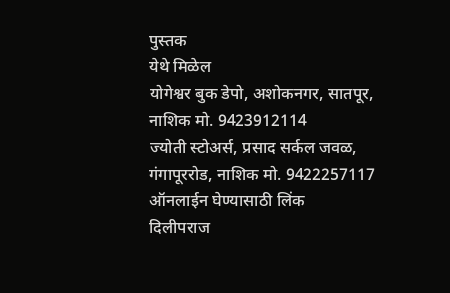पुस्तक
येथे मिळेल
योगेश्वर बुक डेपो, अशोकनगर, सातपूर, नाशिक मो. 9423912114
ज्योती स्टोअर्स, प्रसाद सर्कल जवळ, गंगापूररोड, नाशिक मो. 9422257117
ऑनलाईन घेण्यासाठी लिंक
दिलीपराज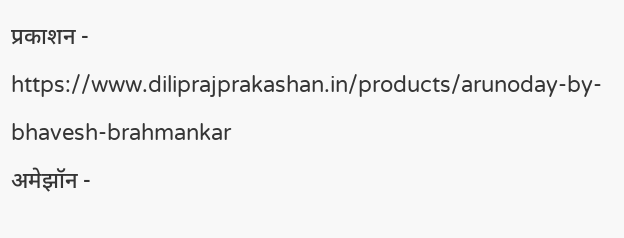प्रकाशन -
https://www.diliprajprakashan.in/products/arunoday-by-bhavesh-brahmankar
अमेझॉन -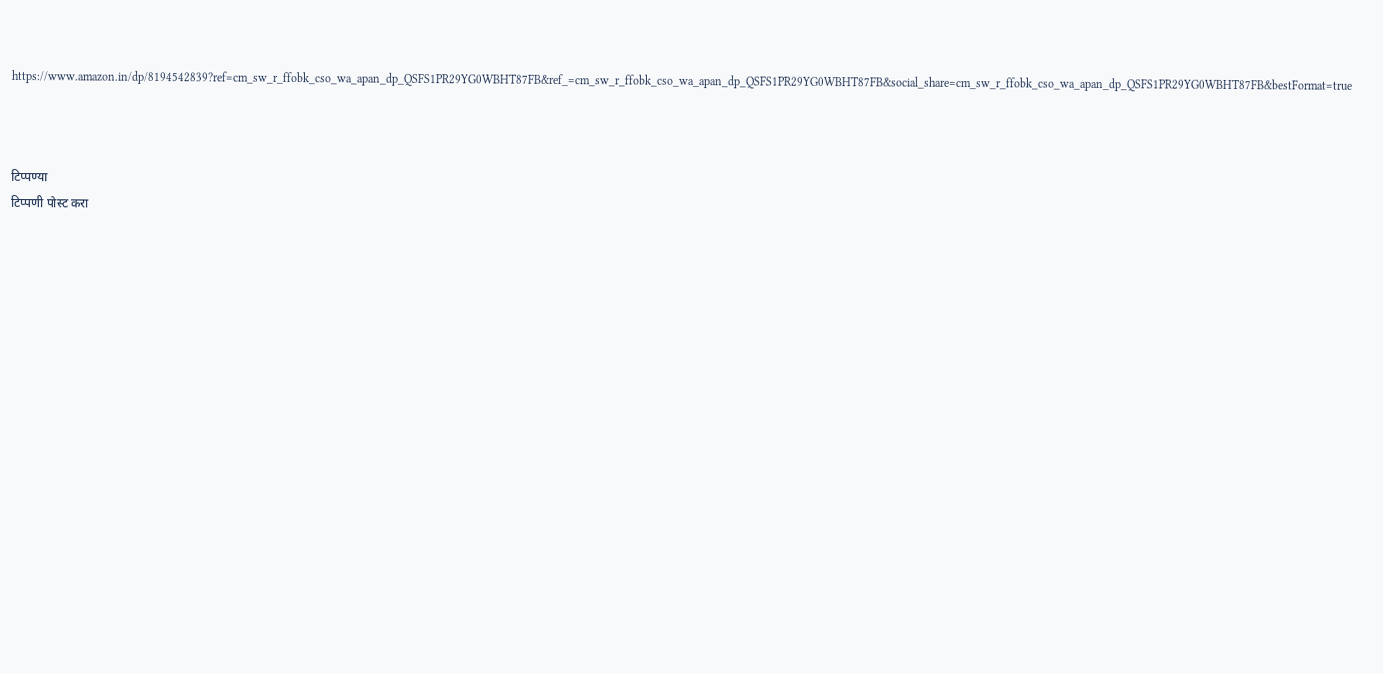https://www.amazon.in/dp/8194542839?ref=cm_sw_r_ffobk_cso_wa_apan_dp_QSFS1PR29YG0WBHT87FB&ref_=cm_sw_r_ffobk_cso_wa_apan_dp_QSFS1PR29YG0WBHT87FB&social_share=cm_sw_r_ffobk_cso_wa_apan_dp_QSFS1PR29YG0WBHT87FB&bestFormat=true



टिप्पण्या
टिप्पणी पोस्ट करा